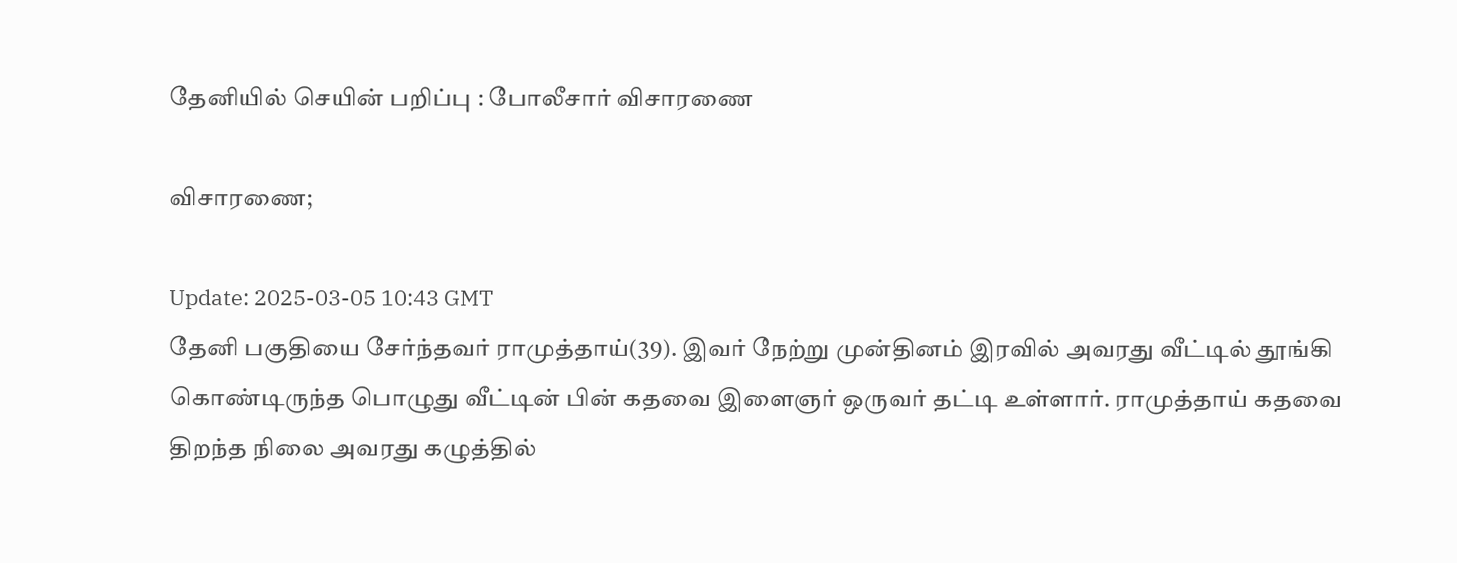தேனியில் செயின் பறிப்பு : போலீசார் விசாரணை

விசாரணை;

Update: 2025-03-05 10:43 GMT
தேனி பகுதியை சேர்ந்தவர் ராமுத்தாய்(39). இவர் நேற்று முன்தினம் இரவில் அவரது வீட்டில் தூங்கி கொண்டிருந்த பொழுது வீட்டின் பின் கதவை இளைஞர் ஒருவர் தட்டி உள்ளார். ராமுத்தாய் கதவை திறந்த நிலை அவரது கழுத்தில்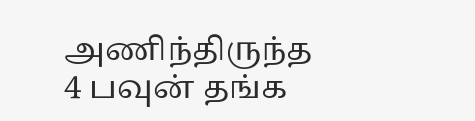அணிந்திருந்த 4 பவுன் தங்க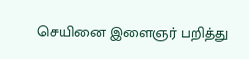செயினை இளைஞர் பறித்து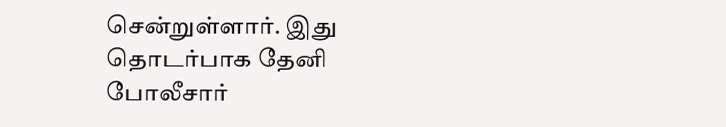சென்றுள்ளார். இது தொடர்பாக தேனி போலீசார்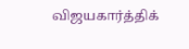விஜயகார்த்திக்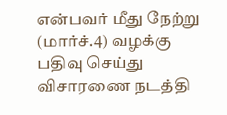என்பவர் மீது நேற்று (மார்ச்.4) வழக்கு பதிவு செய்து விசாரணை நடத்தி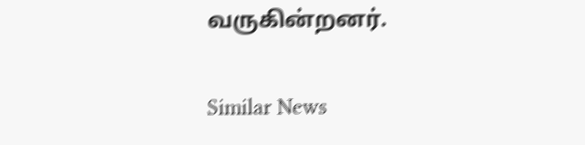வருகின்றனர்.

Similar News